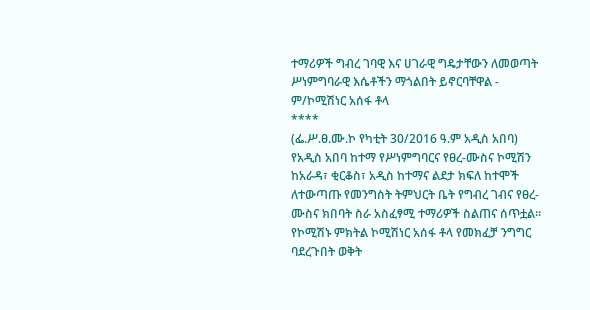ተማሪዎች ግብረ ገባዊ እና ሀገራዊ ግዴታቸውን ለመወጣት ሥነምግባራዊ እሴቶችን ማጎልበት ይኖርባቸዋል - ም/ኮሚሽነር አሰፋ ቶላ
****
(ፌ.ሥ.ፀ.ሙ.ኮ የካቲት 30/2016 ዓ.ም አዲስ አበባ) የአዲስ አበባ ከተማ የሥነምግባርና የፀረ-ሙስና ኮሚሽን ከአራዳ፣ ቂርቆስ፣ አዲስ ከተማና ልደታ ክፍለ ከተሞች ለተውጣጡ የመንግስት ትምህርት ቤት የግብረ ገብና የፀረ-ሙስና ክበባት ስራ አስፈፃሚ ተማሪዎች ስልጠና ሰጥቷል።
የኮሚሽኑ ምክትል ኮሚሽነር አሰፋ ቶላ የመክፈቻ ንግግር ባደረጉበት ወቅት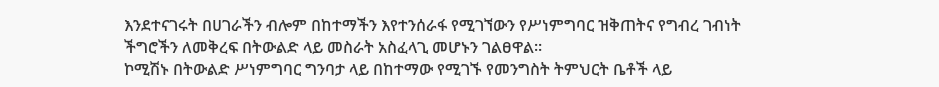እንደተናገሩት በሀገራችን ብሎም በከተማችን እየተንሰራፋ የሚገኘውን የሥነምግባር ዝቅጠትና የግብረ ገብነት ችግሮችን ለመቅረፍ በትውልድ ላይ መስራት አስፈላጊ መሆኑን ገልፀዋል።
ኮሚሽኑ በትውልድ ሥነምግባር ግንባታ ላይ በከተማው የሚገኙ የመንግስት ትምህርት ቤቶች ላይ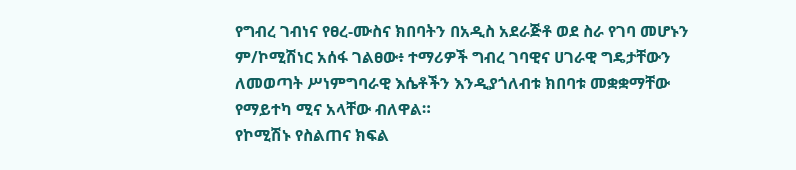የግብረ ገብነና የፀረ-ሙስና ክበባትን በአዲስ አደራጅቶ ወደ ስራ የገባ መሆኑን ም/ኮሚሽነር አሰፋ ገልፀው፥ ተማሪዎች ግብረ ገባዊና ሀገራዊ ግዴታቸውን ለመወጣት ሥነምግባራዊ እሴቶችን እንዲያጎለብቱ ክበባቱ መቋቋማቸው የማይተካ ሚና አላቸው ብለዋል።
የኮሚሽኑ የስልጠና ክፍል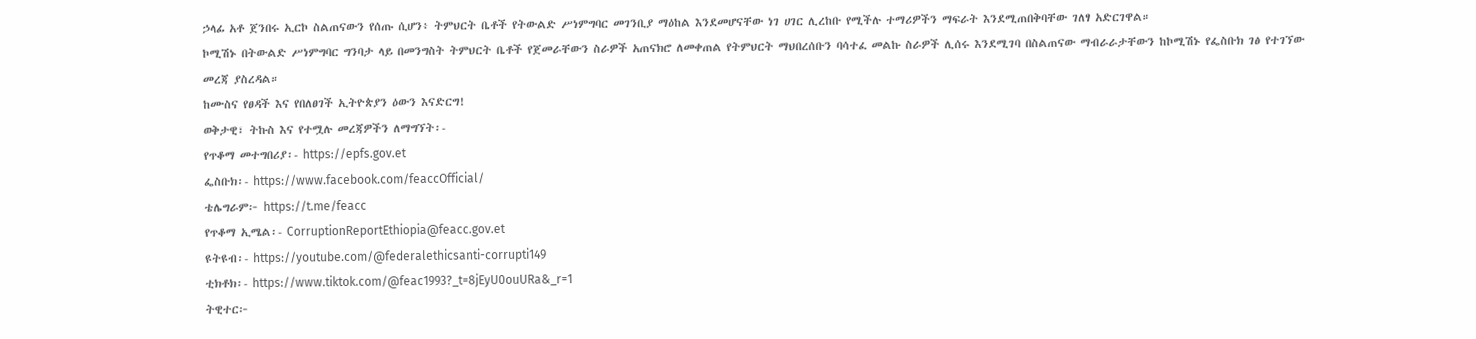ኃላፊ አቶ ጀንበሩ ኢርኮ ስልጠናውን የሰጡ ሲሆን፥ ትምህርት ቤቶች የትውልድ ሥነምግባር መገንቢያ ማዕከል እንደመሆናቸው ነገ ሀገር ሊረከቡ የሚችሉ ተማሪዎችን ማፍራት እንደሚጠበቅባቸው ገለፃ አድርገዋል።
ኮሚሽኑ በትውልድ ሥነምግባር ግንባታ ላይ በመንግስት ትምህርት ቤቶች የጀመራቸውን ስራዎች አጠናክሮ ለመቀጠል የትምህርት ማህበረሰቡን ባሳተፈ መልኩ ስራዎች ሊሰሩ እንደሚገባ በስልጠናው ማብራራታቸውን ከኮሚሽኑ የፌስቡክ ገፅ የተገኘው መረጃ ያስረዳል።
ከሙስና የፀዳች እና የበለፀገች ኢትዮጵያን ዕውን እናድርግ!
ወቅታዊ፣ ትኩስ እና የተሟሉ መረጃዎችን ለማግኘት፡-
የጥቆማ መተግበሪያ፡- https://epfs.gov.et
ፌስቡክ፡- https://www.facebook.com/feaccOfficial/
ቴሌግራም፦ https://t.me/feacc
የጥቆማ ኢሜል፡- CorruptionReportEthiopia@feacc.gov.et
ዩትዩብ፡- https://youtube.com/@federalethicsanti-corrupti149
ቲክቶክ፡- https://www.tiktok.com/@feac1993?_t=8jEyU0ouURa&_r=1
ትዊተር፦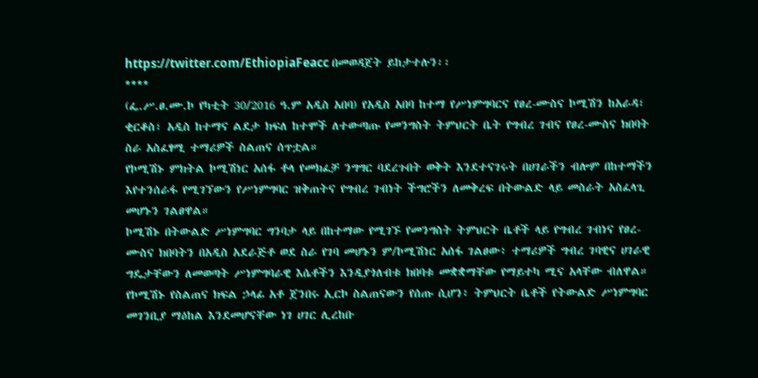https://twitter.com/EthiopiaFeacc በመወዳጀት ይከታተሉን፡፡
****
(ፌ.ሥ.ፀ.ሙ.ኮ የካቲት 30/2016 ዓ.ም አዲስ አበባ) የአዲስ አበባ ከተማ የሥነምግባርና የፀረ-ሙስና ኮሚሽን ከአራዳ፣ ቂርቆስ፣ አዲስ ከተማና ልደታ ክፍለ ከተሞች ለተውጣጡ የመንግስት ትምህርት ቤት የግብረ ገብና የፀረ-ሙስና ክበባት ስራ አስፈፃሚ ተማሪዎች ስልጠና ሰጥቷል።
የኮሚሽኑ ምክትል ኮሚሽነር አሰፋ ቶላ የመክፈቻ ንግግር ባደረጉበት ወቅት እንደተናገሩት በሀገራችን ብሎም በከተማችን እየተንሰራፋ የሚገኘውን የሥነምግባር ዝቅጠትና የግብረ ገብነት ችግሮችን ለመቅረፍ በትውልድ ላይ መስራት አስፈላጊ መሆኑን ገልፀዋል።
ኮሚሽኑ በትውልድ ሥነምግባር ግንባታ ላይ በከተማው የሚገኙ የመንግስት ትምህርት ቤቶች ላይ የግብረ ገብነና የፀረ-ሙስና ክበባትን በአዲስ አደራጅቶ ወደ ስራ የገባ መሆኑን ም/ኮሚሽነር አሰፋ ገልፀው፥ ተማሪዎች ግብረ ገባዊና ሀገራዊ ግዴታቸውን ለመወጣት ሥነምግባራዊ እሴቶችን እንዲያጎለብቱ ክበባቱ መቋቋማቸው የማይተካ ሚና አላቸው ብለዋል።
የኮሚሽኑ የስልጠና ክፍል ኃላፊ አቶ ጀንበሩ ኢርኮ ስልጠናውን የሰጡ ሲሆን፥ ትምህርት ቤቶች የትውልድ ሥነምግባር መገንቢያ ማዕከል እንደመሆናቸው ነገ ሀገር ሊረከቡ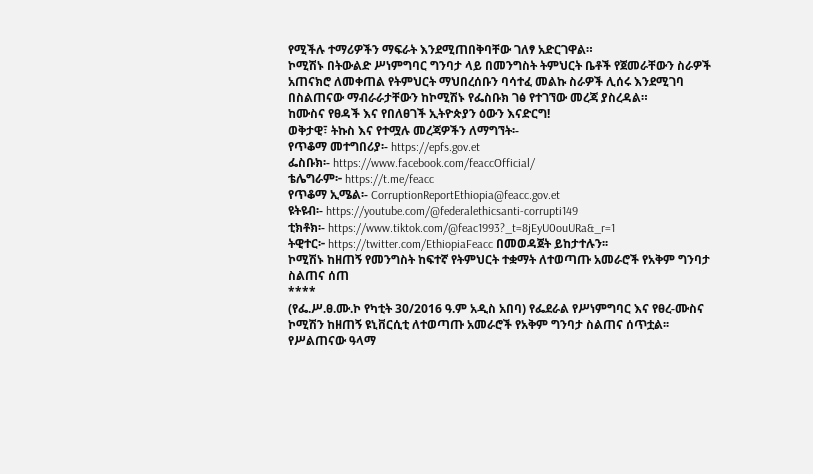የሚችሉ ተማሪዎችን ማፍራት እንደሚጠበቅባቸው ገለፃ አድርገዋል።
ኮሚሽኑ በትውልድ ሥነምግባር ግንባታ ላይ በመንግስት ትምህርት ቤቶች የጀመራቸውን ስራዎች አጠናክሮ ለመቀጠል የትምህርት ማህበረሰቡን ባሳተፈ መልኩ ስራዎች ሊሰሩ እንደሚገባ በስልጠናው ማብራራታቸውን ከኮሚሽኑ የፌስቡክ ገፅ የተገኘው መረጃ ያስረዳል።
ከሙስና የፀዳች እና የበለፀገች ኢትዮጵያን ዕውን እናድርግ!
ወቅታዊ፣ ትኩስ እና የተሟሉ መረጃዎችን ለማግኘት፡-
የጥቆማ መተግበሪያ፡- https://epfs.gov.et
ፌስቡክ፡- https://www.facebook.com/feaccOfficial/
ቴሌግራም፦ https://t.me/feacc
የጥቆማ ኢሜል፡- CorruptionReportEthiopia@feacc.gov.et
ዩትዩብ፡- https://youtube.com/@federalethicsanti-corrupti149
ቲክቶክ፡- https://www.tiktok.com/@feac1993?_t=8jEyU0ouURa&_r=1
ትዊተር፦ https://twitter.com/EthiopiaFeacc በመወዳጀት ይከታተሉን፡፡
ኮሚሽኑ ከዘጠኝ የመንግስት ከፍተኛ የትምህርት ተቋማት ለተወጣጡ አመራሮች የአቅም ግንባታ ስልጠና ሰጠ
****
(የፌ.ሥ.ፀ.ሙ.ኮ የካቲት 30/2016 ዓ.ም አዲስ አበባ) የፌደራል የሥነምግባር እና የፀረ-ሙስና ኮሚሽን ከዘጠኝ ዩኒቨርሲቲ ለተወጣጡ አመራሮች የአቅም ግንባታ ስልጠና ሰጥቷል፡፡
የሥልጠናው ዓላማ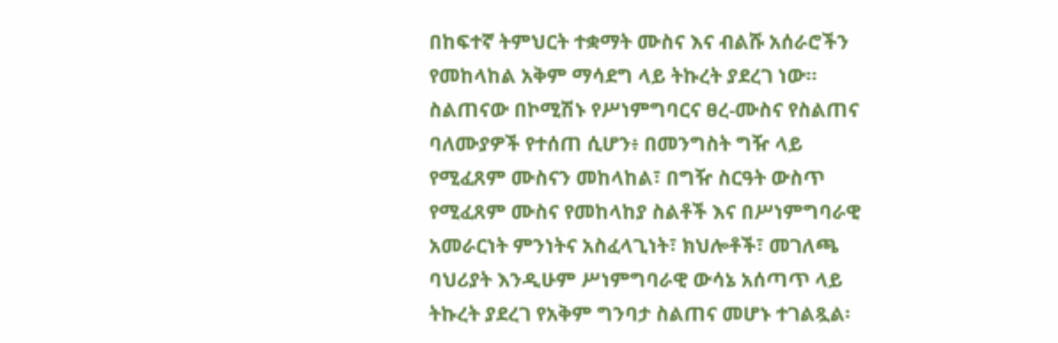በከፍተኛ ትምህርት ተቋማት ሙስና እና ብልሹ አሰራሮችን የመከላከል አቅም ማሳደግ ላይ ትኩረት ያደረገ ነው።
ስልጠናው በኮሚሽኑ የሥነምግባርና ፀረ-ሙስና የስልጠና ባለሙያዎች የተሰጠ ሲሆን፥ በመንግስት ግዥ ላይ የሚፈጸም ሙስናን መከላከል፣ በግዥ ስርዓት ውስጥ የሚፈጸም ሙስና የመከላከያ ስልቶች እና በሥነምግባራዊ አመራርነት ምንነትና አስፈላጊነት፣ ክህሎቶች፣ መገለጫ ባህሪያት እንዲሁም ሥነምግባራዊ ውሳኔ አሰጣጥ ላይ ትኩረት ያደረገ የአቅም ግንባታ ስልጠና መሆኑ ተገልጿል፡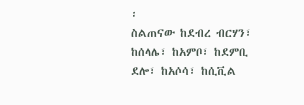፡
ስልጠናው ከደብረ ብርሃን፣ ከሰላሌ፣ ከአምቦ፣ ከደምቢ ደሎ፣ ከአሶሳ፣ ከሲቪል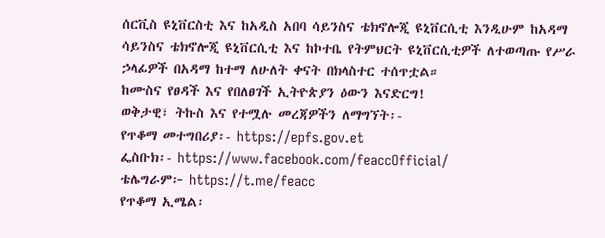ሰርቪስ ዩኒቨርስቲ እና ከአዲስ አበባ ሳይንስና ቴክኖሎጂ ዩኒቨርሲቲ እንዲሁም ከአዳማ ሳይንስና ቴክኖሎጂ ዩኒቨርሲቲ እና ከኮተቤ የትምህርት ዩኒቨርሲቲዎች ለተወጣጡ የሥራ ኃላፊዎች በአዳማ ከተማ ለሁለት ቀናት በክላስተር ተሰጥቷል።
ከሙስና የፀዳች እና የበለፀገች ኢትዮጵያን ዕውን እናድርግ!
ወቅታዊ፣ ትኩስ እና የተሟሉ መረጃዎችን ለማግኘት፡-
የጥቆማ መተግበሪያ፡- https://epfs.gov.et
ፌስቡክ፡- https://www.facebook.com/feaccOfficial/
ቴሌግራም፦ https://t.me/feacc
የጥቆማ ኢሜል፡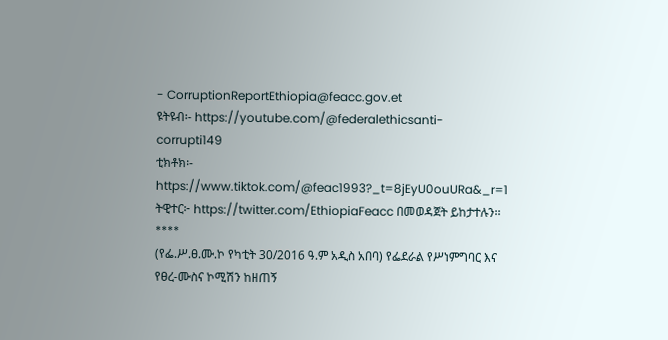- CorruptionReportEthiopia@feacc.gov.et
ዩትዩብ፡- https://youtube.com/@federalethicsanti-corrupti149
ቲክቶክ፡- https://www.tiktok.com/@feac1993?_t=8jEyU0ouURa&_r=1
ትዊተር፦ https://twitter.com/EthiopiaFeacc በመወዳጀት ይከታተሉን፡፡
****
(የፌ.ሥ.ፀ.ሙ.ኮ የካቲት 30/2016 ዓ.ም አዲስ አበባ) የፌደራል የሥነምግባር እና የፀረ-ሙስና ኮሚሽን ከዘጠኝ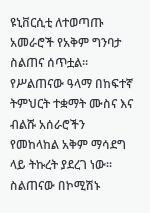ዩኒቨርሲቲ ለተወጣጡ አመራሮች የአቅም ግንባታ ስልጠና ሰጥቷል፡፡
የሥልጠናው ዓላማ በከፍተኛ ትምህርት ተቋማት ሙስና እና ብልሹ አሰራሮችን የመከላከል አቅም ማሳደግ ላይ ትኩረት ያደረገ ነው።
ስልጠናው በኮሚሽኑ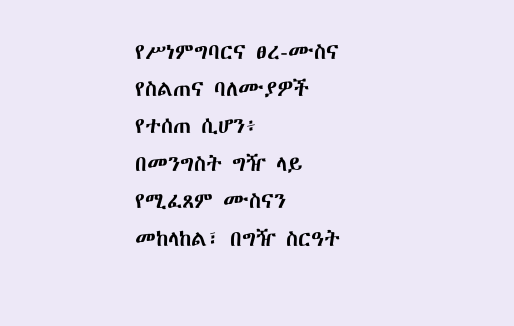የሥነምግባርና ፀረ-ሙስና የስልጠና ባለሙያዎች የተሰጠ ሲሆን፥ በመንግስት ግዥ ላይ የሚፈጸም ሙስናን መከላከል፣ በግዥ ስርዓት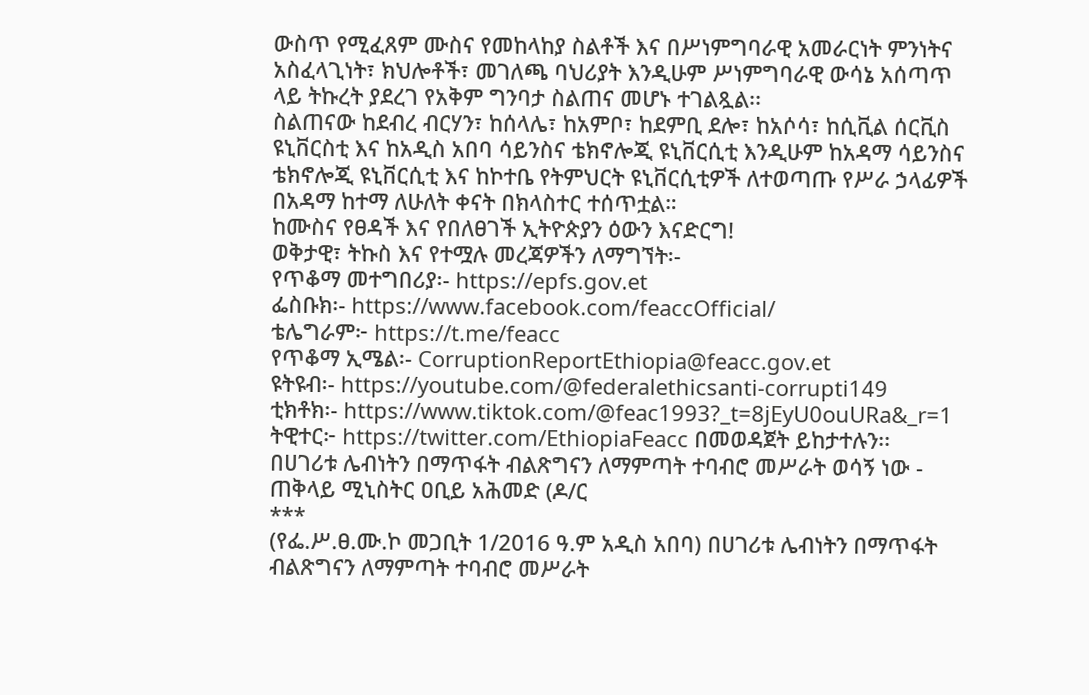ውስጥ የሚፈጸም ሙስና የመከላከያ ስልቶች እና በሥነምግባራዊ አመራርነት ምንነትና አስፈላጊነት፣ ክህሎቶች፣ መገለጫ ባህሪያት እንዲሁም ሥነምግባራዊ ውሳኔ አሰጣጥ ላይ ትኩረት ያደረገ የአቅም ግንባታ ስልጠና መሆኑ ተገልጿል፡፡
ስልጠናው ከደብረ ብርሃን፣ ከሰላሌ፣ ከአምቦ፣ ከደምቢ ደሎ፣ ከአሶሳ፣ ከሲቪል ሰርቪስ ዩኒቨርስቲ እና ከአዲስ አበባ ሳይንስና ቴክኖሎጂ ዩኒቨርሲቲ እንዲሁም ከአዳማ ሳይንስና ቴክኖሎጂ ዩኒቨርሲቲ እና ከኮተቤ የትምህርት ዩኒቨርሲቲዎች ለተወጣጡ የሥራ ኃላፊዎች በአዳማ ከተማ ለሁለት ቀናት በክላስተር ተሰጥቷል።
ከሙስና የፀዳች እና የበለፀገች ኢትዮጵያን ዕውን እናድርግ!
ወቅታዊ፣ ትኩስ እና የተሟሉ መረጃዎችን ለማግኘት፡-
የጥቆማ መተግበሪያ፡- https://epfs.gov.et
ፌስቡክ፡- https://www.facebook.com/feaccOfficial/
ቴሌግራም፦ https://t.me/feacc
የጥቆማ ኢሜል፡- CorruptionReportEthiopia@feacc.gov.et
ዩትዩብ፡- https://youtube.com/@federalethicsanti-corrupti149
ቲክቶክ፡- https://www.tiktok.com/@feac1993?_t=8jEyU0ouURa&_r=1
ትዊተር፦ https://twitter.com/EthiopiaFeacc በመወዳጀት ይከታተሉን፡፡
በሀገሪቱ ሌብነትን በማጥፋት ብልጽግናን ለማምጣት ተባብሮ መሥራት ወሳኝ ነው - ጠቅላይ ሚኒስትር ዐቢይ አሕመድ (ዶ/ር
***
(የፌ.ሥ.ፀ.ሙ.ኮ መጋቢት 1/2016 ዓ.ም አዲስ አበባ) በሀገሪቱ ሌብነትን በማጥፋት ብልጽግናን ለማምጣት ተባብሮ መሥራት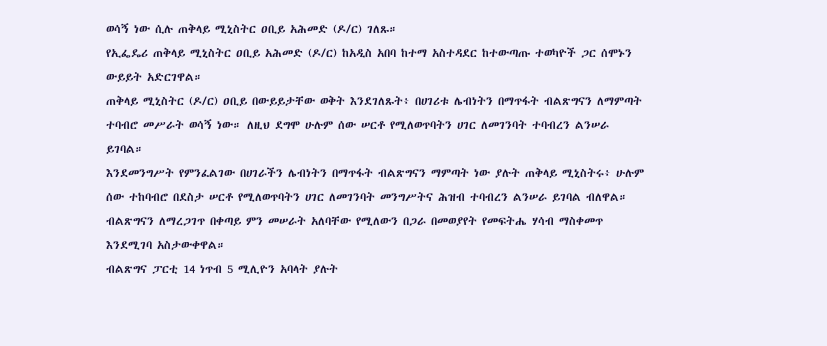ወሳኝ ነው ሲሉ ጠቅላይ ሚኒስትር ዐቢይ አሕመድ (ዶ/ር) ገለጹ።
የኢፌዴሪ ጠቅላይ ሚኒስትር ዐቢይ አሕመድ (ዶ/ር) ከአዲስ አበባ ከተማ አስተዳደር ከተውጣጡ ተወካዮች ጋር ሰሞኑን ውይይት አድርገዋል።
ጠቅላይ ሚኒስትር (ዶ/ር) ዐቢይ በውይይታቸው ወቅት እንደገለጹት፥ በሀገሪቱ ሌብነትን በማጥፋት ብልጽግናን ለማምጣት ተባብሮ መሥራት ወሳኝ ነው። ለዚህ ደግሞ ሁሉም ሰው ሠርቶ የሚለወጥባትን ሀገር ለመገንባት ተባብረን ልንሠራ ይገባል።
እንደመንግሥት የምንፈልገው በሀገራችን ሌብነትን በማጥፋት ብልጽግናን ማምጣት ነው ያሉት ጠቅላይ ሚኒስትሩ፥ ሁሉም ሰው ተከባብሮ በደስታ ሠርቶ የሚለወጥባትን ሀገር ለመገንባት መንግሥትና ሕዝብ ተባብረን ልንሠራ ይገባል ብለዋል።
ብልጽግናን ለማረጋገጥ በቀጣይ ምን መሠራት አለባቸው የሚለውን በጋራ በመወያየት የመፍትሔ ሃሳብ ማስቀመጥ እንደሚገባ አስታውቀዋል።
ብልጽግና ፓርቲ 14 ነጥብ 5 ሚሊዮን አባላት ያሉት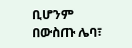ቢሆንም በውስጡ ሌባ፣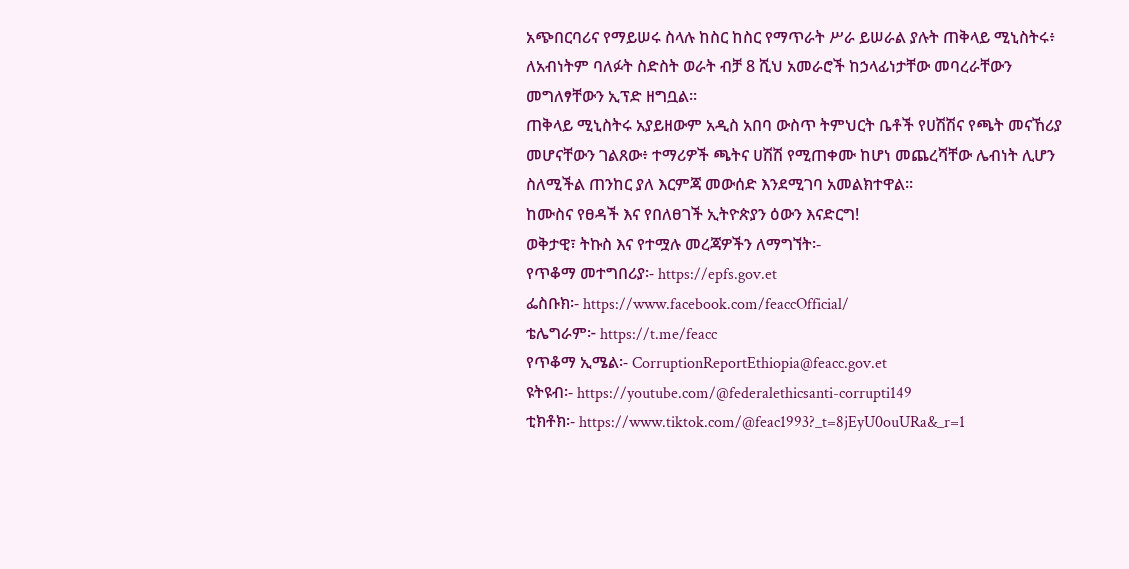አጭበርባሪና የማይሠሩ ስላሉ ከስር ከስር የማጥራት ሥራ ይሠራል ያሉት ጠቅላይ ሚኒስትሩ፥ ለአብነትም ባለፉት ስድስት ወራት ብቻ 8 ሺህ አመራሮች ከኃላፊነታቸው መባረራቸውን መግለፃቸውን ኢፕድ ዘግቧል።
ጠቅላይ ሚኒስትሩ አያይዘውም አዲስ አበባ ውስጥ ትምህርት ቤቶች የሀሽሽና የጫት መናኸሪያ መሆናቸውን ገልጸው፥ ተማሪዎች ጫትና ሀሽሽ የሚጠቀሙ ከሆነ መጨረሻቸው ሌብነት ሊሆን ስለሚችል ጠንከር ያለ እርምጃ መውሰድ እንደሚገባ አመልክተዋል።
ከሙስና የፀዳች እና የበለፀገች ኢትዮጵያን ዕውን እናድርግ!
ወቅታዊ፣ ትኩስ እና የተሟሉ መረጃዎችን ለማግኘት፡-
የጥቆማ መተግበሪያ፡- https://epfs.gov.et
ፌስቡክ፡- https://www.facebook.com/feaccOfficial/
ቴሌግራም፦ https://t.me/feacc
የጥቆማ ኢሜል፡- CorruptionReportEthiopia@feacc.gov.et
ዩትዩብ፡- https://youtube.com/@federalethicsanti-corrupti149
ቲክቶክ፡- https://www.tiktok.com/@feac1993?_t=8jEyU0ouURa&_r=1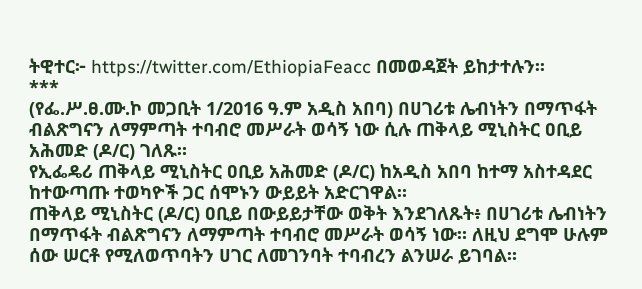ትዊተር፦ https://twitter.com/EthiopiaFeacc በመወዳጀት ይከታተሉን፡፡
***
(የፌ.ሥ.ፀ.ሙ.ኮ መጋቢት 1/2016 ዓ.ም አዲስ አበባ) በሀገሪቱ ሌብነትን በማጥፋት ብልጽግናን ለማምጣት ተባብሮ መሥራት ወሳኝ ነው ሲሉ ጠቅላይ ሚኒስትር ዐቢይ አሕመድ (ዶ/ር) ገለጹ።
የኢፌዴሪ ጠቅላይ ሚኒስትር ዐቢይ አሕመድ (ዶ/ር) ከአዲስ አበባ ከተማ አስተዳደር ከተውጣጡ ተወካዮች ጋር ሰሞኑን ውይይት አድርገዋል።
ጠቅላይ ሚኒስትር (ዶ/ር) ዐቢይ በውይይታቸው ወቅት እንደገለጹት፥ በሀገሪቱ ሌብነትን በማጥፋት ብልጽግናን ለማምጣት ተባብሮ መሥራት ወሳኝ ነው። ለዚህ ደግሞ ሁሉም ሰው ሠርቶ የሚለወጥባትን ሀገር ለመገንባት ተባብረን ልንሠራ ይገባል።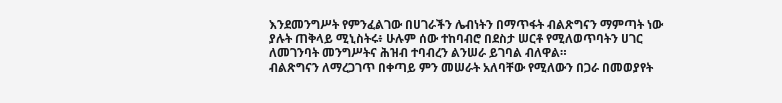እንደመንግሥት የምንፈልገው በሀገራችን ሌብነትን በማጥፋት ብልጽግናን ማምጣት ነው ያሉት ጠቅላይ ሚኒስትሩ፥ ሁሉም ሰው ተከባብሮ በደስታ ሠርቶ የሚለወጥባትን ሀገር ለመገንባት መንግሥትና ሕዝብ ተባብረን ልንሠራ ይገባል ብለዋል።
ብልጽግናን ለማረጋገጥ በቀጣይ ምን መሠራት አለባቸው የሚለውን በጋራ በመወያየት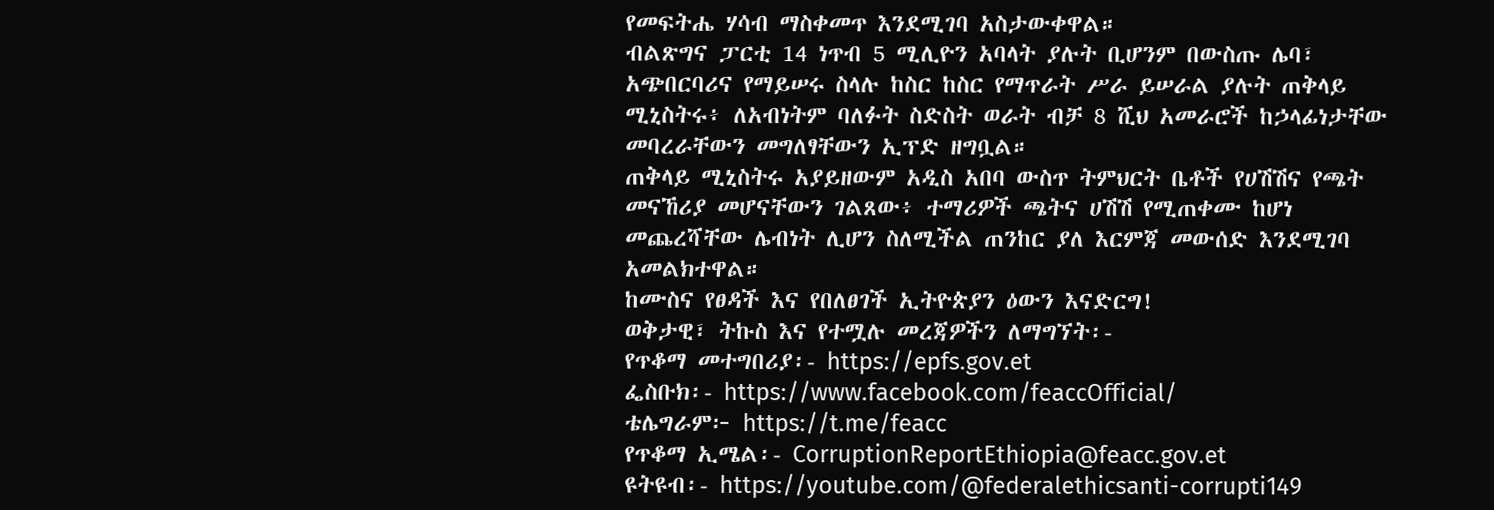የመፍትሔ ሃሳብ ማስቀመጥ እንደሚገባ አስታውቀዋል።
ብልጽግና ፓርቲ 14 ነጥብ 5 ሚሊዮን አባላት ያሉት ቢሆንም በውስጡ ሌባ፣ አጭበርባሪና የማይሠሩ ስላሉ ከስር ከስር የማጥራት ሥራ ይሠራል ያሉት ጠቅላይ ሚኒስትሩ፥ ለአብነትም ባለፉት ስድስት ወራት ብቻ 8 ሺህ አመራሮች ከኃላፊነታቸው መባረራቸውን መግለፃቸውን ኢፕድ ዘግቧል።
ጠቅላይ ሚኒስትሩ አያይዘውም አዲስ አበባ ውስጥ ትምህርት ቤቶች የሀሽሽና የጫት መናኸሪያ መሆናቸውን ገልጸው፥ ተማሪዎች ጫትና ሀሽሽ የሚጠቀሙ ከሆነ መጨረሻቸው ሌብነት ሊሆን ስለሚችል ጠንከር ያለ እርምጃ መውሰድ እንደሚገባ አመልክተዋል።
ከሙስና የፀዳች እና የበለፀገች ኢትዮጵያን ዕውን እናድርግ!
ወቅታዊ፣ ትኩስ እና የተሟሉ መረጃዎችን ለማግኘት፡-
የጥቆማ መተግበሪያ፡- https://epfs.gov.et
ፌስቡክ፡- https://www.facebook.com/feaccOfficial/
ቴሌግራም፦ https://t.me/feacc
የጥቆማ ኢሜል፡- CorruptionReportEthiopia@feacc.gov.et
ዩትዩብ፡- https://youtube.com/@federalethicsanti-corrupti149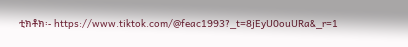ቲክቶክ፡- https://www.tiktok.com/@feac1993?_t=8jEyU0ouURa&_r=1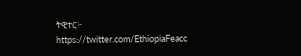ትዊተር፦ https://twitter.com/EthiopiaFeacc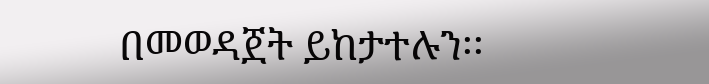በመወዳጀት ይከታተሉን፡፡